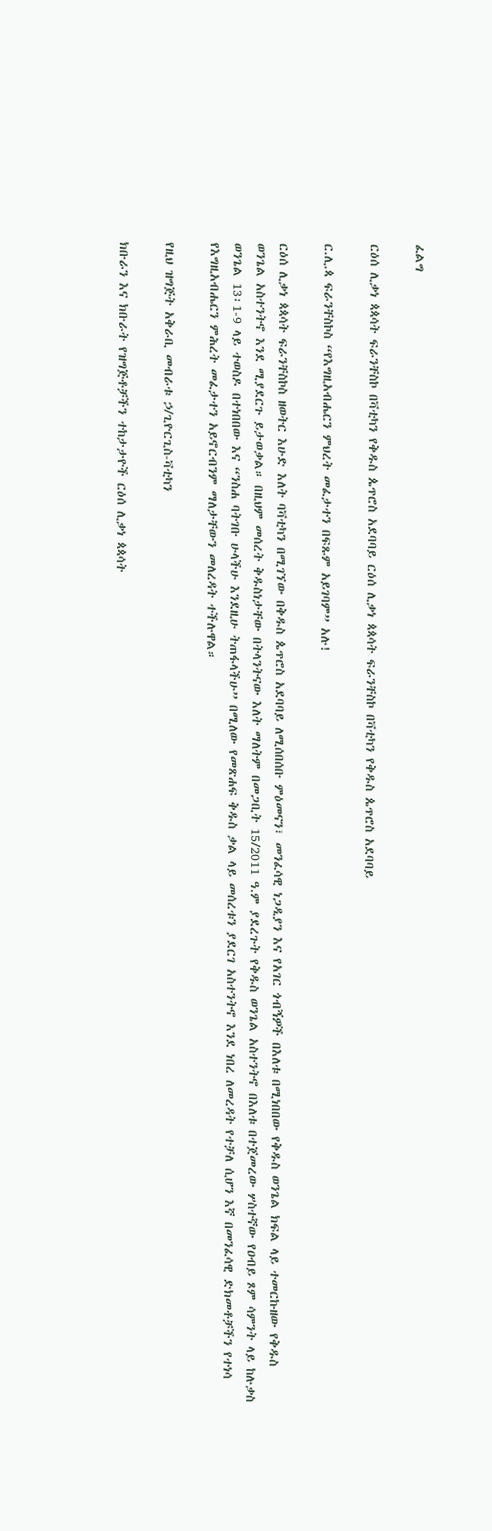ፈልግ

ርዕሰ ሊቃነ ጳጳሳት ፍራንቸስኮ በቫቲካን የቅዱስ ጴጥሮስ አደባባይ ርዕሰ ሊቃነ ጳጳሳት ፍራንቸስኮ በቫቲካን የቅዱስ ጴጥሮስ አደባባይ

ር.ሊ.ጳ ፍራንቸስኮስ “የእግዚአብሔርን ምህረት መፈታተን በፍጹም አይገባም” አሉ!

ርዕሰ ሊቃነ ጳጳሳት ፍራንቸስኮስ ዘወትር እሁድ እለት ባቫቲካን በሚገኘው በቅዱስ ጴጥሮስ አደባባይ ለሚሰበሰቡ ምዕመናን፣ መንፈሳዊ ነጋዲያን እና የአገር ጎብኝዎች በእለቱ በሚነበበው የቅዱስ ወንጌል ክፍል ላይ ተመርኩዘው የቅዱስ ወንጌል አስተንትኖ እንደ ሚያደርጉ ይታወቃል። በዚህም መሰረት ቅዱስነታቸው በትላንትናው እለት ማለትም በመጋቢት 15/2011 ዓ.ም ያደረጉት የቅዱስ ወንጌል አስተንትኖ በእለቱ በተጀመረው ሦስተኛው የዐብይ ጾም ሳምንት ላይ ከሉቃስ ወንጌል 13፡1-9 ላይ ተወስዶ በተነበበው እና “ንስሐ ባትገቡ ሁላችሁ እንደዚሁ ትጠፋላችሁ” በሚለው የመጽሐፍ ቅዱስ ቃል ላይ መሰረቱን ያደርገ አስተንትኖ እንደ ነበረ ለመረዳት የተቻለ ሲሆን እኛ በመንፈሳዊ ድክመቶቻችን የተነሳ የእግዚአብሔርን ምሕረት መፈታተን አይኖርብንም ማለታቸውን መለረዳት ተችሉዋል።

የዚህ ዝግጅት አቅራቢ መብራቱ ኃ/ጊዮርጊስ-ቫቲካን

ክቡራን እና ክቡራት የዝግጅቶቻችን ተከታታዮች ርዕሰ ሊቃነ ጳጳሳት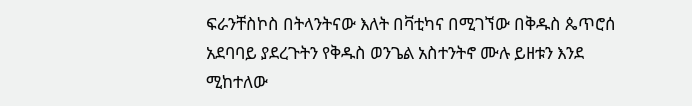ፍራንቸስኮስ በትላንትናው እለት በቫቲካና በሚገኘው በቅዱስ ጴጥሮሰ አደባባይ ያደረጉትን የቅዱስ ወንጌል አስተንትኖ ሙሉ ይዘቱን እንደ ሚከተለው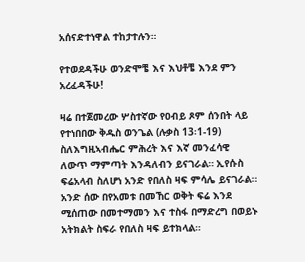አሰናድተነዋል ተከታተሉን።

የተወደዳችሁ ወንድሞቼ እና እህቶቼ እንደ ምን አረፈዳችሁ!

ዛሬ በተጀመረው ሦስተኛው የዐብይ ጾም ሰንበት ላይ የተነበበው ቅዱስ ወንጌል (ሉቃስ 13፡1-19) ስለእግዚኣብሔር ምሕረት እና እኛ መንፈሳዊ ለውጥ ማምጣት እንዳለብን ይናገራል። ኢየሱስ ፍሬአላብ ስለሆነ አንድ የበለስ ዛፍ ምሳሌ ይናገራል። አንድ ሰው በየአመቱ በመኸር ወቅት ፍሬ እንደ ሚሰጠው በመተማመን እና ተስፋ በማድረግ በወይኑ አትክልት ስፍራ የበለስ ዛፍ ይተክላል።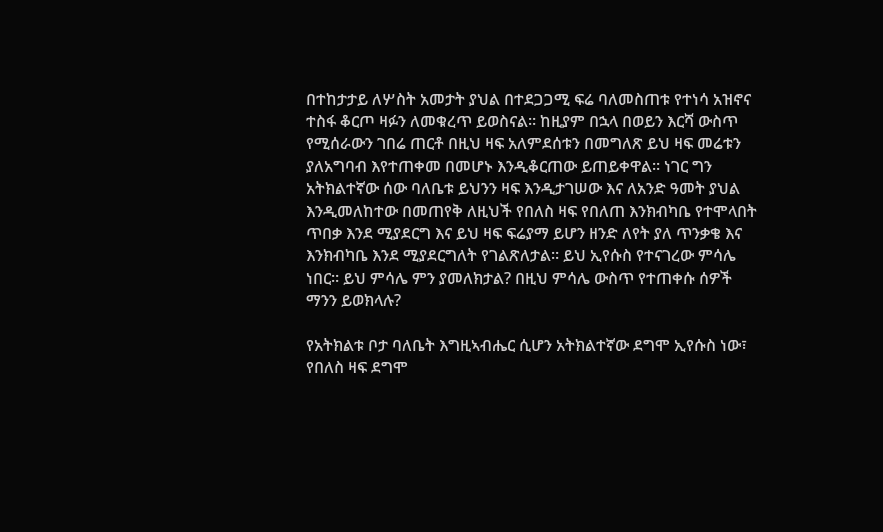በተከታታይ ለሦስት አመታት ያህል በተደጋጋሚ ፍሬ ባለመስጠቱ የተነሳ አዝኖና ተስፋ ቆርጦ ዛፉን ለመቁረጥ ይወስናል። ከዚያም በኋላ በወይን እርሻ ውስጥ የሚሰራውን ገበሬ ጠርቶ በዚህ ዛፍ አለምደሰቱን በመግለጽ ይህ ዛፍ መሬቱን ያለአግባብ እየተጠቀመ በመሆኑ እንዲቆርጠው ይጠይቀዋል። ነገር ግን አትክልተኛው ሰው ባለቤቱ ይህንን ዛፍ እንዲታገሠው እና ለአንድ ዓመት ያህል እንዲመለከተው በመጠየቅ ለዚህች የበለስ ዛፍ የበለጠ እንክብካቤ የተሞላበት ጥበቃ እንደ ሚያደርግ እና ይህ ዛፍ ፍሬያማ ይሆን ዘንድ ለየት ያለ ጥንቃቄ እና እንክብካቤ እንደ ሚያደርግለት የገልጽለታል። ይህ ኢየሱስ የተናገረው ምሳሌ ነበር። ይህ ምሳሌ ምን ያመለክታል? በዚህ ምሳሌ ውስጥ የተጠቀሱ ሰዎች ማንን ይወክላሉ?

የአትክልቱ ቦታ ባለቤት እግዚኣብሔር ሲሆን አትክልተኛው ደግሞ ኢየሱስ ነው፣ የበለስ ዛፍ ደግሞ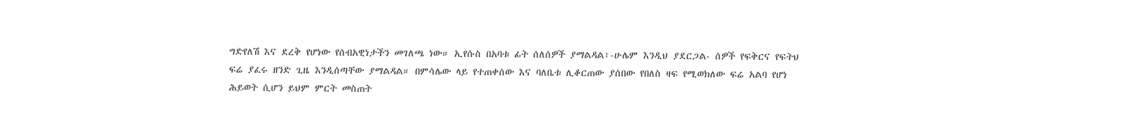ግድየለሽ እና ደረቅ የሆነው የሰብአዊነታችን መገለጫ ነው። ኢየሱስ በአባቱ ፊት ሰለሰዎች ያማልዳል፣-ሁሌም እንዲህ ያደርጋል- ሰዎች የፍቅርና የፍትህ ፍሬ ያፈሩ ዘንድ ጊዜ እንዲሰጣቸው ያማልዳል። በምሳሌው ላይ የተጠቀሰው እና ባለቤቱ ሊቆርጠው ያሰበው የበለስ ዛፍ የሚወክለው ፍሬ አልባ የሆነ ሕይወት ሲሆን ይህም ምርት መስጠት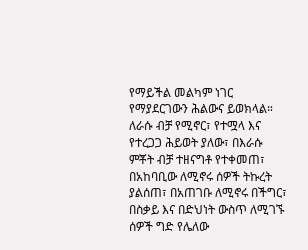የማይችል መልካም ነገር የማያደርገውን ሕልውና ይወክላል። ለራሱ ብቻ የሚኖር፣ የተሟላ እና የተረጋጋ ሕይወት ያለው፣ በእራሱ ምቾት ብቻ ተዘናግቶ የተቀመጠ፣ በአከባቢው ለሚኖሩ ሰዎች ትኩረት ያልሰጠ፣ በአጠገቡ ለሚኖሩ በችግር፣ በስቃይ እና በድህነት ውስጥ ለሚገኙ ሰዎች ግድ የሌለው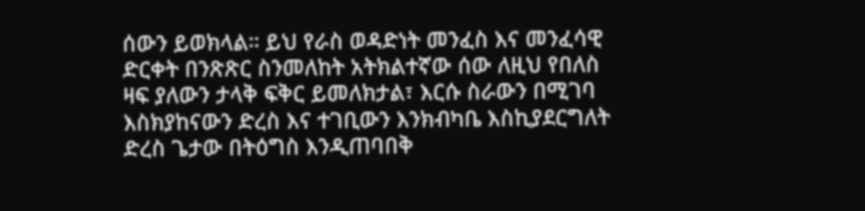ሰውን ይወክላል። ይህ የራስ ወዳድነት መንፈስ እና መንፈሳዊ ድርቀት በንጽጽር ስንመለከት አትክልተኛው ሰው ለዚህ የበለስ ዛፍ ያለውን ታላቅ ፍቅር ይመለክታል፣ እርሱ ስራውን በሚገባ እስክያከናውን ድረስ እና ተገቢውን እንክብካቤ እስኪያደርግለት ድረስ ጌታው በትዕግስ እንዲጠባበቅ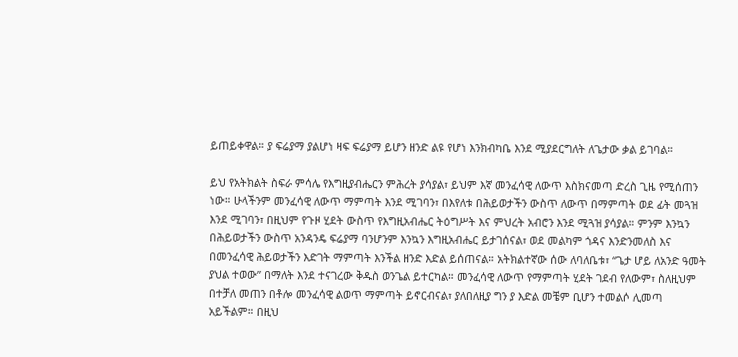ይጠይቀዋል። ያ ፍሬያማ ያልሆነ ዛፍ ፍሬያማ ይሆን ዘንድ ልዩ የሆነ እንክብካቤ እንደ ሚያደርግለት ለጌታው ቃል ይገባል።

ይህ የአትክልት ስፍራ ምሳሌ የእግዚያብሔርን ምሕረት ያሳያል፣ ይህም እኛ መንፈሳዊ ለውጥ እስክናመጣ ድረስ ጊዜ የሚሰጠን ነው። ሁላችንም መንፈሳዊ ለውጥ ማምጣት እንደ ሚገባን፣ በእየለቱ በሕይወታችን ውስጥ ለውጥ በማምጣት ወደ ፊት መጓዝ እንደ ሚገባን፣ በዚህም የጉዞ ሂደት ውስጥ የእግዚአብሔር ትዕግሥት እና ምህረት አብሮን እንደ ሚጓዝ ያሳያል። ምንም እንኳን በሕይወታችን ውስጥ አንዳንዴ ፍሬያማ ባንሆንም እንኳን እግዚአብሔር ይታገሰናል፣ ወደ መልካም ጎዳና እንድንመለስ እና በመንፈሳዊ ሕይወታችን እድገት ማምጣት እንችል ዘንድ እድል ይሰጠናል። አትክልተኛው ሰው ለባለቤቱ፣ “ጌታ ሆይ ለአንድ ዓመት ያህል ተወው” በማለት እንደ ተናገረው ቅዱስ ወንጌል ይተርካል። መንፈሳዊ ለውጥ የማምጣት ሂደት ገደብ የለውም፣ ስለዚህም በተቻለ መጠን በቶሎ መንፈሳዊ ልወጥ ማምጣት ይኖርብናል፣ ያለበለዚያ ግን ያ እድል መቼም ቢሆን ተመልሶ ሊመጣ አይችልም። በዚህ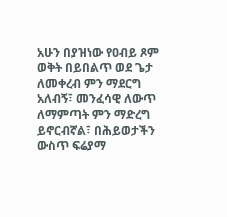አሁን በያዝነው የዐብይ ጾም ወቅት በይበልጥ ወደ ጌታ ለመቀረብ ምን ማደርግ አለብኝ፣ መንፈሳዊ ለውጥ ለማምጣት ምን ማድረግ ይኖርብኛል፣ በሕይወታችን ውስጥ ፍሬያማ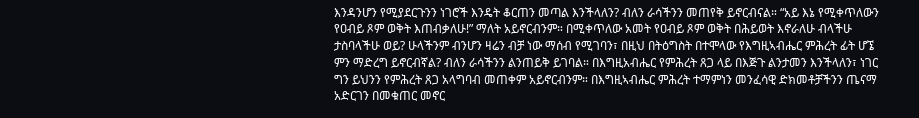እንዳንሆን የሚያደርጉንን ነገሮች እንዴት ቆርጠን መጣል እንችላለን? ብለን ራሳችንን መጠየቅ ይኖርብናል። “አይ እኔ የሚቀጥለውን የዐብይ ጾም ወቅት እጠብቃለሁ!” ማለት አይኖርብንም። በሚቀጥለው አመት የዐብይ ጾም ወቅት በሕይወት እኖራለሁ ብላችሁ ታስባላችሁ ወይ? ሁላችንም ብንሆን ዛሬን ብቻ ነው ማሰብ የሚገባን፣ በዚህ በትዕግስት በተሞላው የእግዚኣብሔር ምሕረት ፊት ሆኜ ምን ማድረግ ይኖርብኛል? ብለን ራሳችንን ልንጠይቅ ይገባል። በእግዚአብሔር የምሕረት ጸጋ ላይ በእጅጉ ልንታመን እንችላለን፣ ነገር ግን ይህንን የምሕረት ጸጋ አላግባብ መጠቀም አይኖርብንም። በእግዚኣብሔር ምሕረት ተማምነን መንፈሳዊ ድክመቶቻችንን ጤናማ አድርገን በመቁጠር መኖር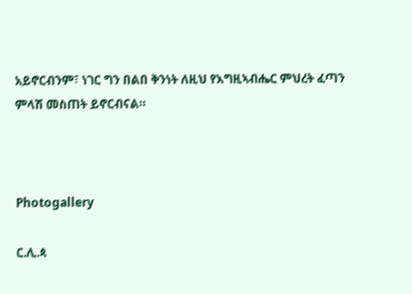አይኖርብንም፣ ነገር ግን በልበ ቅንነት ለዚህ የእግዚኣብሔር ምህረት ፈጣን ምላሽ መስጠት ይኖርብናል።



Photogallery

ር.ሊ.ጳ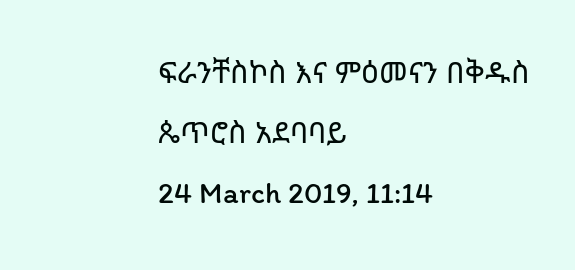ፍራንቸስኮስ እና ምዕመናን በቅዱስ ጴጥሮስ አደባባይ
24 March 2019, 11:14